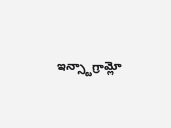ఇన్స్టాగ్రామ్లో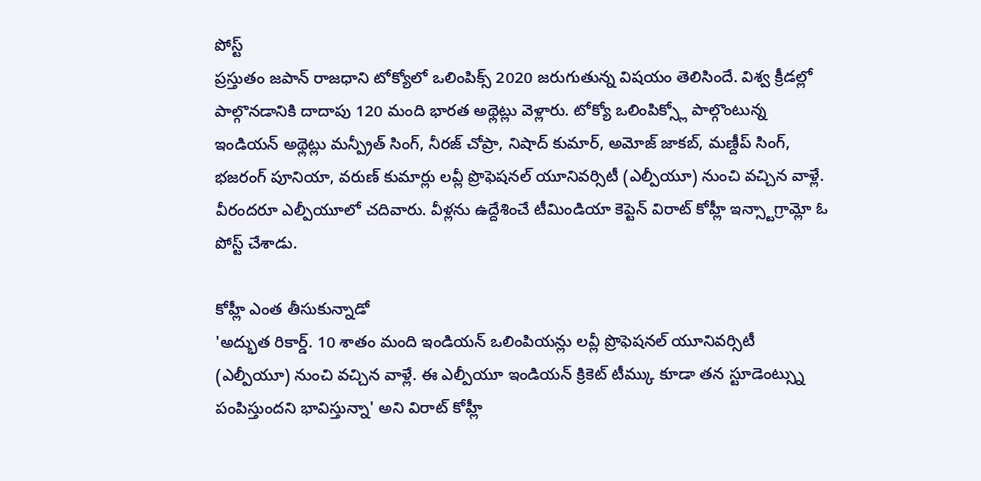పోస్ట్
ప్రస్తుతం జపాన్ రాజధాని టోక్యోలో ఒలింపిక్స్ 2020 జరుగుతున్న విషయం తెలిసిందే. విశ్వ క్రీడల్లో పాల్గొనడానికి దాదాపు 120 మంది భారత అథ్లెట్లు వెళ్లారు. టోక్యో ఒలింపిక్స్లో పాల్గొంటున్న ఇండియన్ అథ్లెట్లు మన్ప్రీత్ సింగ్, నీరజ్ చోప్రా, నిషాద్ కుమార్, అమోజ్ జాకబ్, మణ్దీప్ సింగ్, భజరంగ్ పూనియా, వరుణ్ కుమార్లు లవ్లీ ప్రొఫెషనల్ యూనివర్సిటీ (ఎల్పీయూ) నుంచి వచ్చిన వాళ్లే. వీరందరూ ఎల్పీయూలో చదివారు. వీళ్లను ఉద్దేశించే టీమిండియా కెప్టెన్ విరాట్ కోహ్లీ ఇన్స్టాగ్రామ్లో ఓ పోస్ట్ చేశాడు.

కోహ్లీ ఎంత తీసుకున్నాడో
'అద్భుత రికార్డ్. 10 శాతం మంది ఇండియన్ ఒలింపియన్లు లవ్లీ ప్రొఫెషనల్ యూనివర్సిటీ (ఎల్పీయూ) నుంచి వచ్చిన వాళ్లే. ఈ ఎల్పీయూ ఇండియన్ క్రికెట్ టీమ్కు కూడా తన స్టూడెంట్స్ను పంపిస్తుందని భావిస్తున్నా' అని విరాట్ కోహ్లీ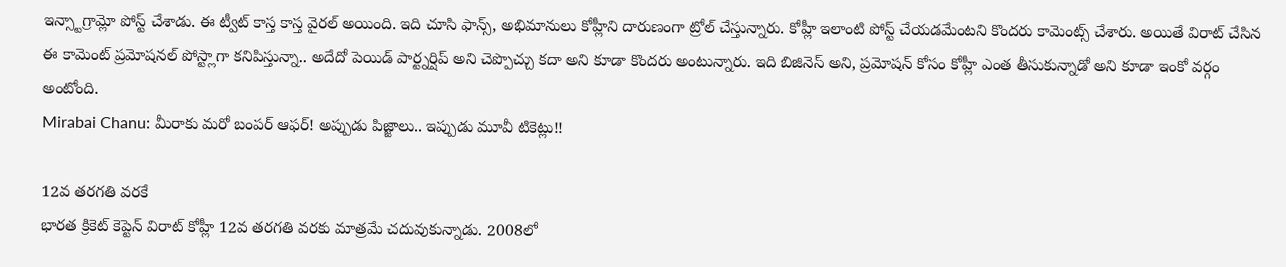ఇన్స్టాగ్రామ్లో పోస్ట్ చేశాడు. ఈ ట్వీట్ కాస్త కాస్త వైరల్ అయింది. ఇది చూసి ఫాన్స్, అభిమానులు కోహ్లీని దారుణంగా ట్రోల్ చేస్తున్నారు. కోహ్లీ ఇలాంటి పోస్ట్ చేయడమేంటని కొందరు కామెంట్స్ చేశారు. అయితే విరాట్ చేసిన ఈ కామెంట్ ప్రమోషనల్ పోస్ట్లాగా కనిపిస్తున్నా.. అదేదో పెయిడ్ పార్ట్నర్షిప్ అని చెప్పొచ్చు కదా అని కూడా కొందరు అంటున్నారు. ఇది బిజినెస్ అని, ప్రమోషన్ కోసం కోహ్లీ ఎంత తీసుకున్నాడో అని కూడా ఇంకో వర్గం అంటోంది.
Mirabai Chanu: మీరాకు మరో బంపర్ ఆఫర్! అప్పుడు పిజ్జాలు.. ఇప్పుడు మూవీ టికెట్లు!!

12వ తరగతి వరకే
భారత క్రికెట్ కెప్టెన్ విరాట్ కోహ్లీ 12వ తరగతి వరకు మాత్రమే చదువుకున్నాడు. 2008లో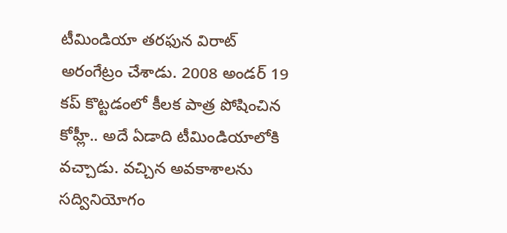టీమిండియా తరఫున విరాట్ అరంగేట్రం చేశాడు. 2008 అండర్ 19 కప్ కొట్టడంలో కీలక పాత్ర పోషించిన కోహ్లీ.. అదే ఏడాది టీమిండియాలోకి వచ్చాడు. వచ్చిన అవకాశాలను సద్వినియోగం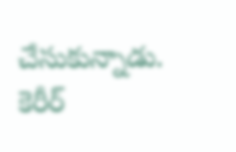చేసుకున్నాడు. కెరీర్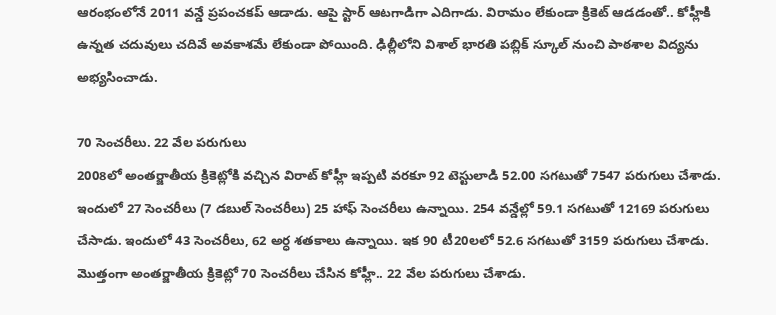ఆరంభంలోనే 2011 వన్డే ప్రపంచకప్ ఆడాడు. ఆపై స్టార్ ఆటగాడిగా ఎదిగాడు. విరామం లేకుండా క్రికెట్ ఆడడంతో.. కోహ్లీకి ఉన్నత చదువులు చదివే అవకాశమే లేకుండా పోయింది. ఢిల్లీలోని విశాల్ భారతి పబ్లిక్ స్కూల్ నుంచి పాఠశాల విద్యను అభ్యసించాడు.

70 సెంచరీలు. 22 వేల పరుగులు
2008లో అంతర్జాతీయ క్రికెట్లోకి వచ్చిన విరాట్ కోహ్లీ ఇప్పటి వరకూ 92 టెస్టులాడి 52.00 సగటుతో 7547 పరుగులు చేశాడు. ఇందులో 27 సెంచరీలు (7 డబుల్ సెంచరీలు) 25 హాఫ్ సెంచరీలు ఉన్నాయి. 254 వన్డేల్లో 59.1 సగటుతో 12169 పరుగులు చేసాడు. ఇందులో 43 సెంచరీలు, 62 అర్ధ శతకాలు ఉన్నాయి. ఇక 90 టీ20లలో 52.6 సగటుతో 3159 పరుగులు చేశాడు. మొత్తంగా అంతర్జాతీయ క్రికెట్లో 70 సెంచరీలు చేసిన కోహ్లీ.. 22 వేల పరుగులు చేశాడు.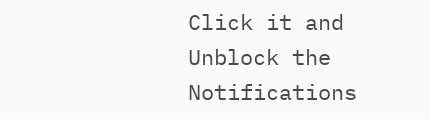Click it and Unblock the Notifications